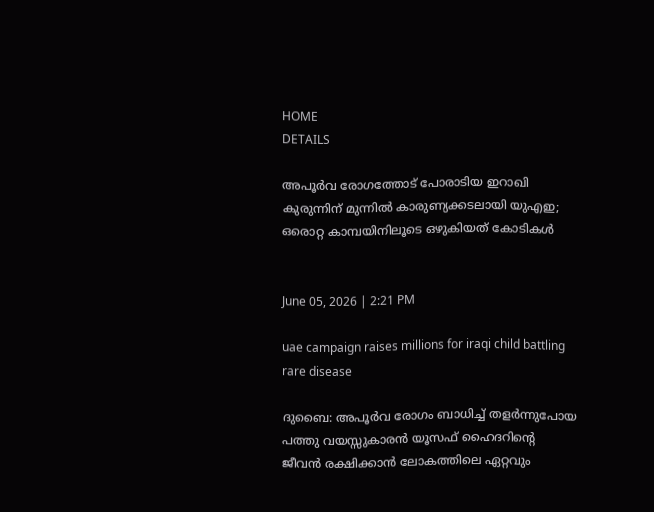HOME
DETAILS

അപൂർവ രോഗത്തോട് പോരാടിയ ഇറാഖി കുരുന്നിന് മുന്നിൽ കാരുണ്യക്കടലായി യുഎഇ; ഒരൊറ്റ കാമ്പയിനിലൂടെ ഒഴുകിയത് കോടികൾ


June 05, 2026 | 2:21 PM

uae campaign raises millions for iraqi child battling rare disease

ദുബൈ: അപൂർവ രോഗം ബാധിച്ച് തളർന്നുപോയ പത്തു വയസ്സുകാരൻ യൂസഫ് ഹൈദറിന്റെ ജീവൻ രക്ഷിക്കാൻ ലോകത്തിലെ ഏറ്റവും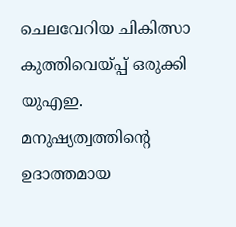ചെലവേറിയ ചികിത്സാ കുത്തിവെയ്പ്പ് ഒരുക്കി യുഎഇ. മനുഷ്യത്വത്തിന്റെ ഉദാത്തമായ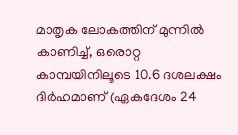മാതൃക ലോകത്തിന് മുന്നിൽ കാണിച്ച്, ഒരൊറ്റ കാമ്പയിനിലൂടെ 10.6 ദശലക്ഷം ദിർഹമാണ് (ഏകദേശം 24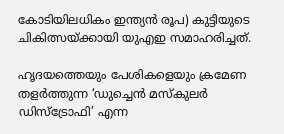കോടിയിലധികം ഇന്ത്യൻ രൂപ) കുട്ടിയുടെ ചികിത്സയ്ക്കായി യുഎഇ സമാഹരിച്ചത്.

ഹൃദയത്തെയും പേശികളെയും ക്രമേണ തളർത്തുന്ന ‘ഡുച്ചെൻ മസ്കുലർ ഡിസ്ട്രോഫി’ എന്ന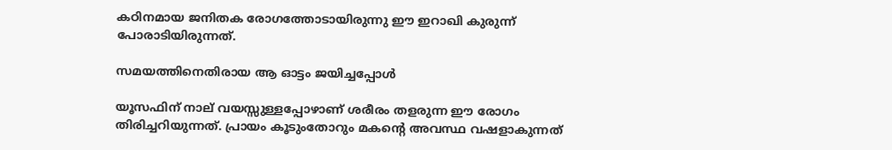കഠിനമായ ജനിതക രോഗത്തോടായിരുന്നു ഈ ഇറാഖി കുരുന്ന് പോരാടിയിരുന്നത്.

സമയത്തിനെതിരായ ആ ഓട്ടം ജയിച്ചപ്പോൾ

യൂസഫിന് നാല് വയസ്സുള്ളപ്പോഴാണ് ശരീരം തളരുന്ന ഈ രോഗം തിരിച്ചറിയുന്നത്. പ്രായം കൂടുംതോറും മകന്റെ അവസ്ഥ വഷളാകുന്നത്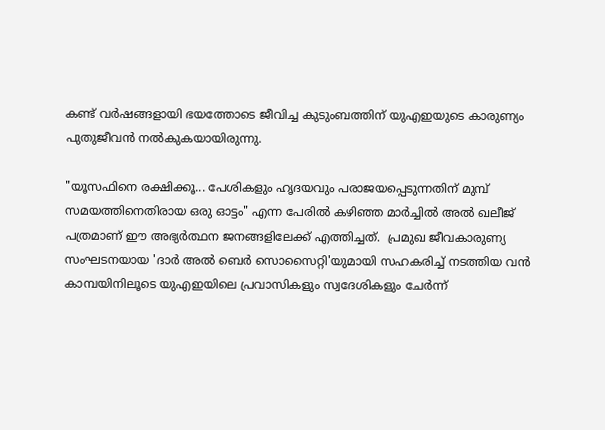കണ്ട് വർഷങ്ങളായി ഭയത്തോടെ ജീവിച്ച കുടുംബത്തിന് യുഎഇയുടെ കാരുണ്യം പുതുജീവൻ നൽകുകയായിരുന്നു.

"യൂസഫിനെ രക്ഷിക്കൂ... പേശികളും ഹൃദയവും പരാജയപ്പെടുന്നതിന് മുമ്പ് സമയത്തിനെതിരായ ഒരു ഓട്ടം" എന്ന പേരിൽ കഴിഞ്ഞ മാർച്ചിൽ അൽ ഖലീജ് പത്രമാണ് ഈ അഭ്യർത്ഥന ജനങ്ങളിലേക്ക് എത്തിച്ചത്.  പ്രമുഖ ജീവകാരുണ്യ സംഘടനയായ 'ദാർ അൽ ബെർ സൊസൈറ്റി'യുമായി സഹകരിച്ച് നടത്തിയ വൻ കാമ്പയിനിലൂടെ യുഎഇയിലെ പ്രവാസികളും സ്വദേശികളും ചേർന്ന്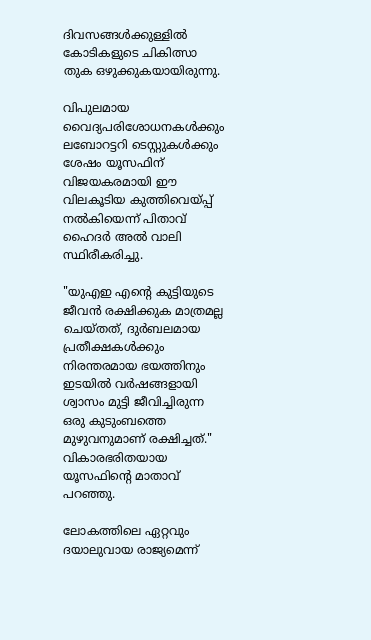ദിവസങ്ങൾക്കുള്ളിൽ കോടികളുടെ ചികിത്സാ തുക ഒഴുക്കുകയായിരുന്നു.

വിപുലമായ വൈദ്യപരിശോധനകൾക്കും ലബോറട്ടറി ടെസ്റ്റുകൾക്കും ശേഷം യൂസഫിന് വിജയകരമായി ഈ വിലകൂടിയ കുത്തിവെയ്പ്പ് നൽകിയെന്ന് പിതാവ് ഹൈദർ അൽ വാലി സ്ഥിരീകരിച്ചു.

"യുഎഇ എന്റെ കുട്ടിയുടെ ജീവൻ രക്ഷിക്കുക മാത്രമല്ല ചെയ്തത്, ദുർബലമായ പ്രതീക്ഷകൾക്കും നിരന്തരമായ ഭയത്തിനും ഇടയിൽ വർഷങ്ങളായി ശ്വാസം മുട്ടി ജീവിച്ചിരുന്ന ഒരു കുടുംബത്തെ മുഴുവനുമാണ് രക്ഷിച്ചത്." വികാരഭരിതയായ യൂസഫിന്റെ മാതാവ് പറഞ്ഞു.

ലോകത്തിലെ ഏറ്റവും ദയാലുവായ രാജ്യമെന്ന്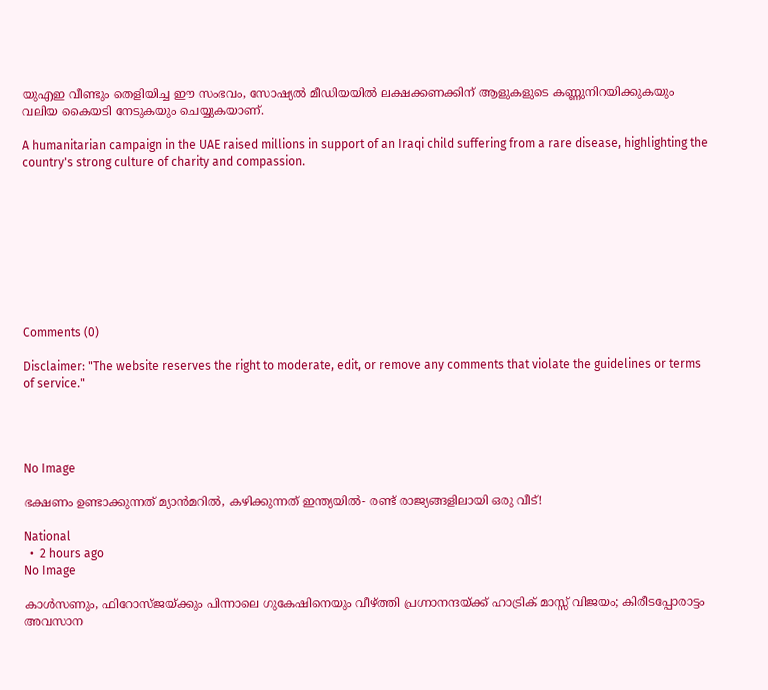യുഎഇ വീണ്ടും തെളിയിച്ച ഈ സംഭവം, സോഷ്യൽ മീഡിയയിൽ ലക്ഷക്കണക്കിന് ആളുകളുടെ കണ്ണുനിറയിക്കുകയും വലിയ കൈയടി നേടുകയും ചെയ്യുകയാണ്.

A humanitarian campaign in the UAE raised millions in support of an Iraqi child suffering from a rare disease, highlighting the country's strong culture of charity and compassion.









Comments (0)

Disclaimer: "The website reserves the right to moderate, edit, or remove any comments that violate the guidelines or terms of service."




No Image

ഭക്ഷണം ഉണ്ടാക്കുന്നത് മ്യാൻമറിൽ, കഴിക്കുന്നത് ഇന്ത്യയിൽ- രണ്ട് രാജ്യങ്ങളിലായി ഒരു വീട്!

National
  •  2 hours ago
No Image

കാൾസണും, ഫിറോസ്ജയ്ക്കും പിന്നാലെ ഗുകേഷിനെയും വീഴ്ത്തി പ്രഗ്നാനന്ദയ്ക്ക് ഹാട്രിക് മാസ്സ് വിജയം; കിരീടപ്പോരാട്ടം അവസാന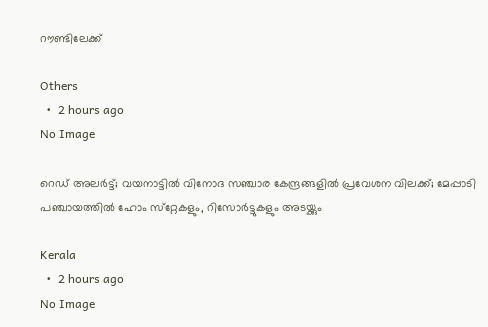റൗണ്ടിലേക്ക്

Others
  •  2 hours ago
No Image

റെഡ് അലര്‍ട്ട്; വയനാട്ടില്‍ വിനോദ സഞ്ചാര കേന്ദ്രങ്ങളില്‍ പ്രവേശന വിലക്ക്; മേപ്പാടി പഞ്ചായത്തില്‍ ഹോം സ്‌റ്റേകളും, റിസോര്‍ട്ടുകളും അടയ്ക്കും

Kerala
  •  2 hours ago
No Image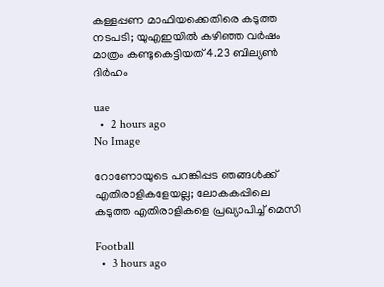കള്ളപ്പണ മാഫിയക്കെതിരെ കടുത്ത നടപടി; യുഎഇയിൽ കഴിഞ്ഞ വർഷം മാത്രം കണ്ടുകെട്ടിയത് 4.23 ബില്യൺ ദിർഹം

uae
  •  2 hours ago
No Image

റോണോയുടെ പറങ്കിപ്പട ഞങ്ങൾക്ക് എതിരാളികളേയല്ല; ലോകകപ്പിലെ കടുത്ത എതിരാളികളെ പ്രഖ്യാപിച്ച് മെസി

Football
  •  3 hours ago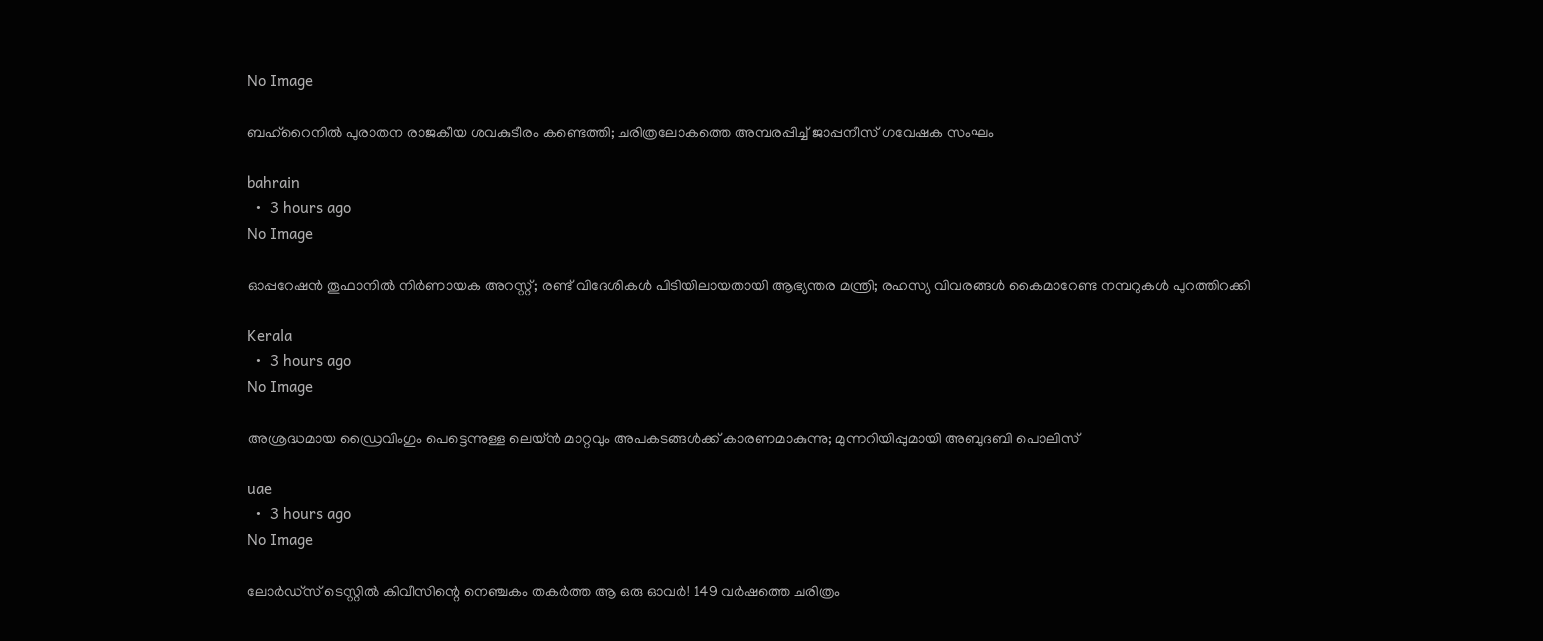No Image

ബഹ്‌റൈനില്‍ പുരാതന രാജകീയ ശവകുടീരം കണ്ടെത്തി; ചരിത്രലോകത്തെ അമ്പരപ്പിച്ച് ജാപ്പനീസ് ഗവേഷക സംഘം

bahrain
  •  3 hours ago
No Image

ഓപ്പറേഷന്‍ തൂഫാനില്‍ നിര്‍ണായക അറസ്റ്റ്; രണ്ട് വിദേശികള്‍ പിടിയിലായതായി ആഭ്യന്തര മന്ത്രി; രഹസ്യ വിവരങ്ങള്‍ കൈമാറേണ്ട നമ്പറുകള്‍ പുറത്തിറക്കി

Kerala
  •  3 hours ago
No Image

അശ്രദ്ധമായ ഡ്രൈവിംഗും പെട്ടെന്നുള്ള ലെയ്ൻ മാറ്റവും അപകടങ്ങൾക്ക് കാരണമാകുന്നു; മുന്നറിയിപ്പുമായി അബുദബി പൊലിസ്

uae
  •  3 hours ago
No Image

ലോർഡ്സ് ടെസ്റ്റിൽ കിവീസിന്റെ നെഞ്ചകം തകർത്ത ആ ഒരു ഓവർ! 149 വർഷത്തെ ചരിത്രം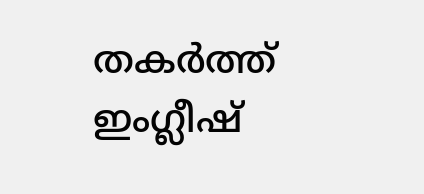തകർത്ത് ഇംഗ്ലീഷ്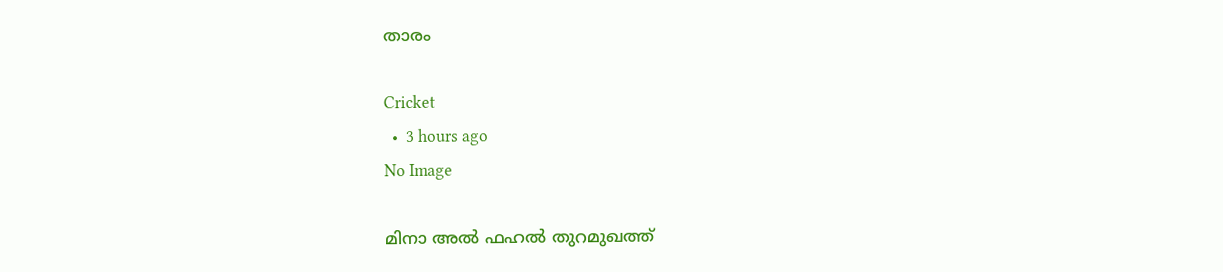താരം

Cricket
  •  3 hours ago
No Image

മിനാ അല്‍ ഫഹല്‍ തുറമുഖത്ത്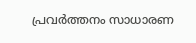പ്രവര്‍ത്തനം സാധാരണ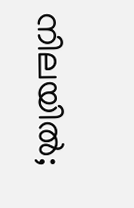നിലയില്‍;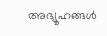അഭ്യൂഹങ്ങള്‍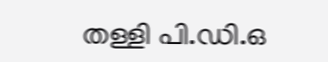തള്ളി പി.ഡി.ഒ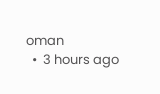oman
  •  3 hours ago